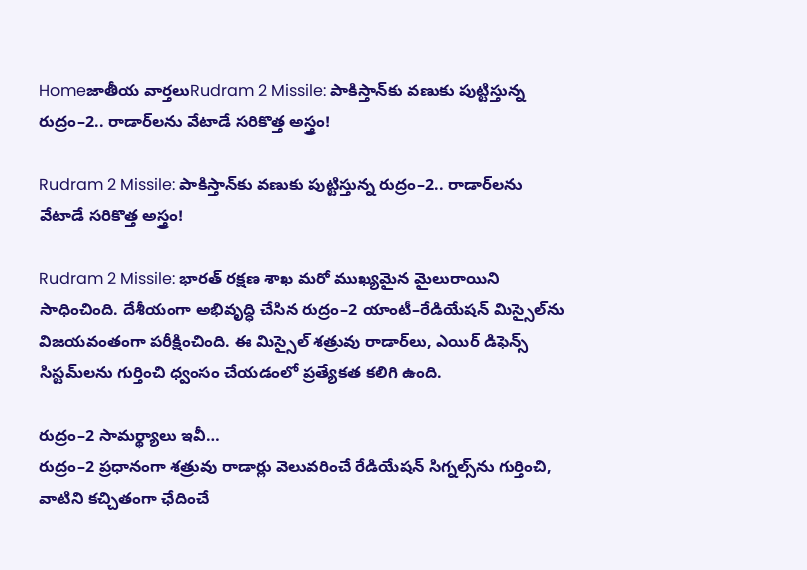Homeజాతీయ వార్తలుRudram 2 Missile: పాకిస్తాన్‌కు వణుకు పుట్టిస్తున్న రుద్రం–2.. రాడార్‌లను వేటాడే సరికొత్త అస్త్రం!

Rudram 2 Missile: పాకిస్తాన్‌కు వణుకు పుట్టిస్తున్న రుద్రం–2.. రాడార్‌లను వేటాడే సరికొత్త అస్త్రం!

Rudram 2 Missile: భారత్‌ రక్షణ శాఖ మరో ముఖ్యమైన మైలురాయిని సాధించింది. దేశీయంగా అభివృద్ధి చేసిన రుద్రం–2 యాంటీ–రేడియేషన్‌ మిస్సైల్‌ను విజయవంతంగా పరీక్షించింది. ఈ మిస్సైల్‌ శత్రువు రాడార్‌లు, ఎయిర్‌ డిఫెన్స్‌ సిస్టమ్‌లను గుర్తించి ధ్వంసం చేయడంలో ప్రత్యేకత కలిగి ఉంది.

రుద్రం–2 సామర్థ్యాలు ఇవీ…
రుద్రం–2 ప్రధానంగా శత్రువు రాడార్లు వెలువరించే రేడియేషన్‌ సిగ్నల్స్‌ను గుర్తించి, వాటిని కచ్చితంగా ఛేదించే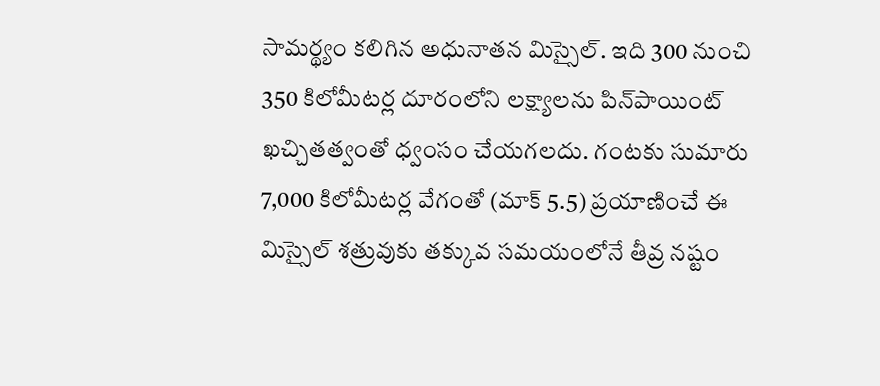సామర్థ్యం కలిగిన అధునాతన మిస్సైల్‌. ఇది 300 నుంచి 350 కిలోమీటర్ల దూరంలోని లక్ష్యాలను పిన్‌పాయింట్‌ ఖచ్చితత్వంతో ధ్వంసం చేయగలదు. గంటకు సుమారు 7,000 కిలోమీటర్ల వేగంతో (మాక్‌ 5.5) ప్రయాణించే ఈ మిస్సైల్‌ శత్రువుకు తక్కువ సమయంలోనే తీవ్ర నష్టం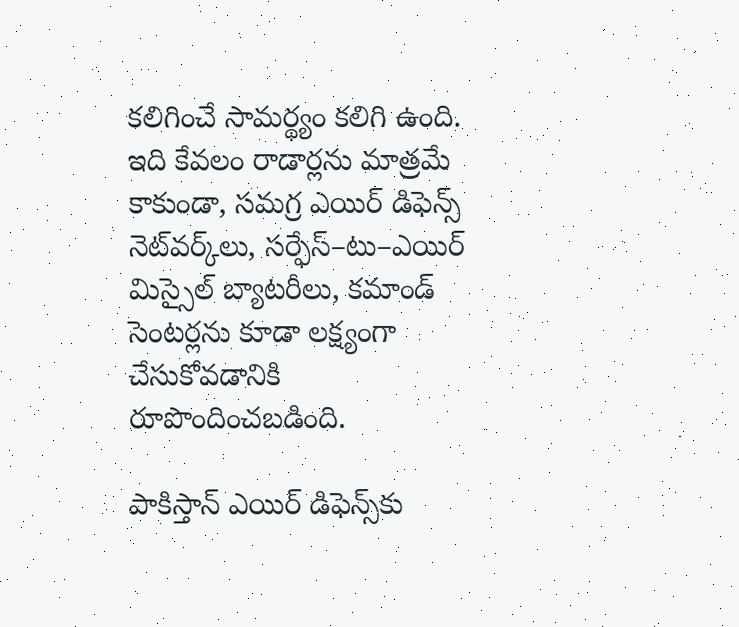కలిగించే సామర్థ్యం కలిగి ఉంది. ఇది కేవలం రాడార్లను మాత్రమే కాకుండా, సమగ్ర ఎయిర్‌ డిఫెన్స్‌ నెట్‌వర్క్‌లు, సర్ఫేస్‌–టు–ఎయిర్‌ మిస్సైల్‌ బ్యాటరీలు, కమాండ్‌ సెంటర్లను కూడా లక్ష్యంగా చేసుకోవడానికి రూపొందించబడింది.

పాకిస్తాన్‌ ఎయిర్‌ డిఫెన్స్‌కు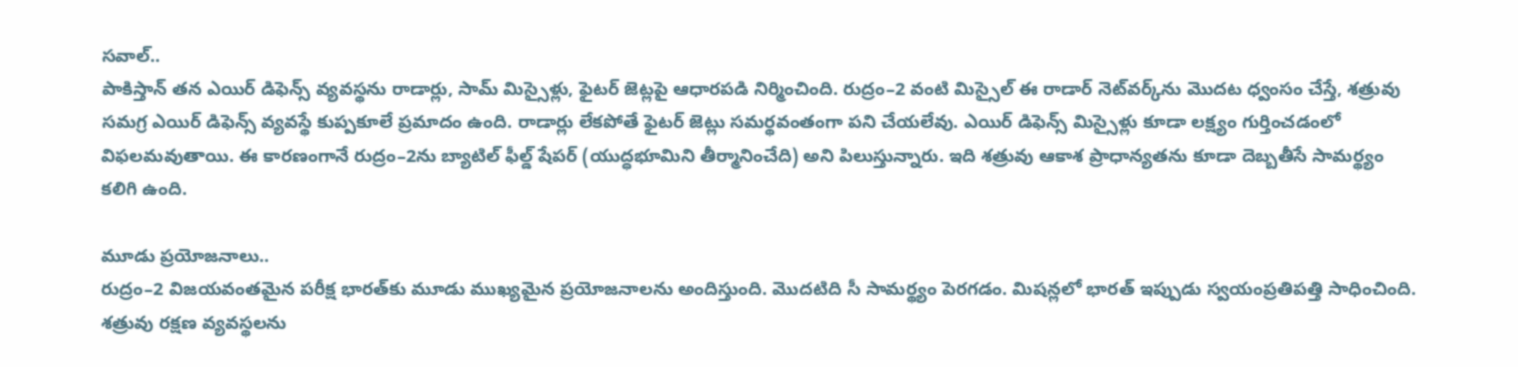సవాల్‌..
పాకిస్తాన్‌ తన ఎయిర్‌ డిఫెన్స్‌ వ్యవస్థను రాడార్లు, సామ్‌ మిస్సైళ్లు, ఫైటర్‌ జెట్లపై ఆధారపడి నిర్మించింది. రుద్రం–2 వంటి మిస్సైల్‌ ఈ రాడార్‌ నెట్‌వర్క్‌ను మొదట ధ్వంసం చేస్తే, శత్రువు సమగ్ర ఎయిర్‌ డిఫెన్స్‌ వ్యవస్థే కుప్పకూలే ప్రమాదం ఉంది. రాడార్లు లేకపోతే ఫైటర్‌ జెట్లు సమర్థవంతంగా పని చేయలేవు. ఎయిర్‌ డిఫెన్స్‌ మిస్సైళ్లు కూడా లక్ష్యం గుర్తించడంలో విఫలమవుతాయి. ఈ కారణంగానే రుద్రం–2ను బ్యాటిల్‌ ఫీల్డ్‌ షేపర్‌ (యుద్ధభూమిని తీర్మానించేది) అని పిలుస్తున్నారు. ఇది శత్రువు ఆకాశ ప్రాధాన్యతను కూడా దెబ్బతీసే సామర్థ్యం కలిగి ఉంది.

మూడు ప్రయోజనాలు..
రుద్రం–2 విజయవంతమైన పరీక్ష భారత్‌కు మూడు ముఖ్యమైన ప్రయోజనాలను అందిస్తుంది. మొదటిది సీ సామర్థ్యం పెరగడం. మిషన్లలో భారత్‌ ఇప్పుడు స్వయంప్రతిపత్తి సాధించింది. శత్రువు రక్షణ వ్యవస్థలను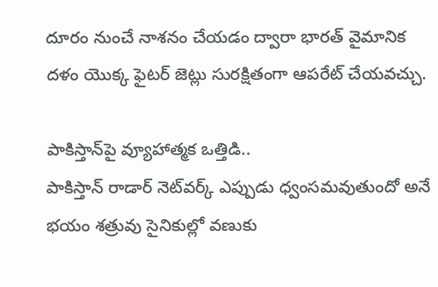దూరం నుంచే నాశనం చేయడం ద్వారా భారత్‌ వైమానిక దళం యొక్క ఫైటర్‌ జెట్లు సురక్షితంగా ఆపరేట్‌ చేయవచ్చు.

పాకిస్తాన్‌పై వ్యూహాత్మక ఒత్తిడి..
పాకిస్తాన్‌ రాడార్‌ నెట్‌వర్క్‌ ఎప్పుడు ధ్వంసమవుతుందో అనే భయం శత్రువు సైనికుల్లో వణుకు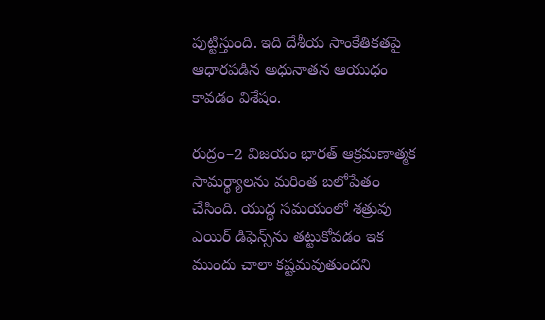పుట్టిస్తుంది. ఇది దేశీయ సాంకేతికతపై ఆధారపడిన అధునాతన ఆయుధం కావడం విశేషం.

రుద్రం–2 విజయం భారత్‌ ఆక్రమణాత్మక సామర్థ్యాలను మరింత బలోపేతం చేసింది. యుద్ధ సమయంలో శత్రువు ఎయిర్‌ డిఫెన్స్‌ను తట్టుకోవడం ఇక ముందు చాలా కష్టమవుతుందని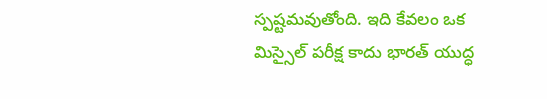స్పష్టమవుతోంది. ఇది కేవలం ఒక మిస్సైల్‌ పరీక్ష కాదు భారత్‌ యుద్ధ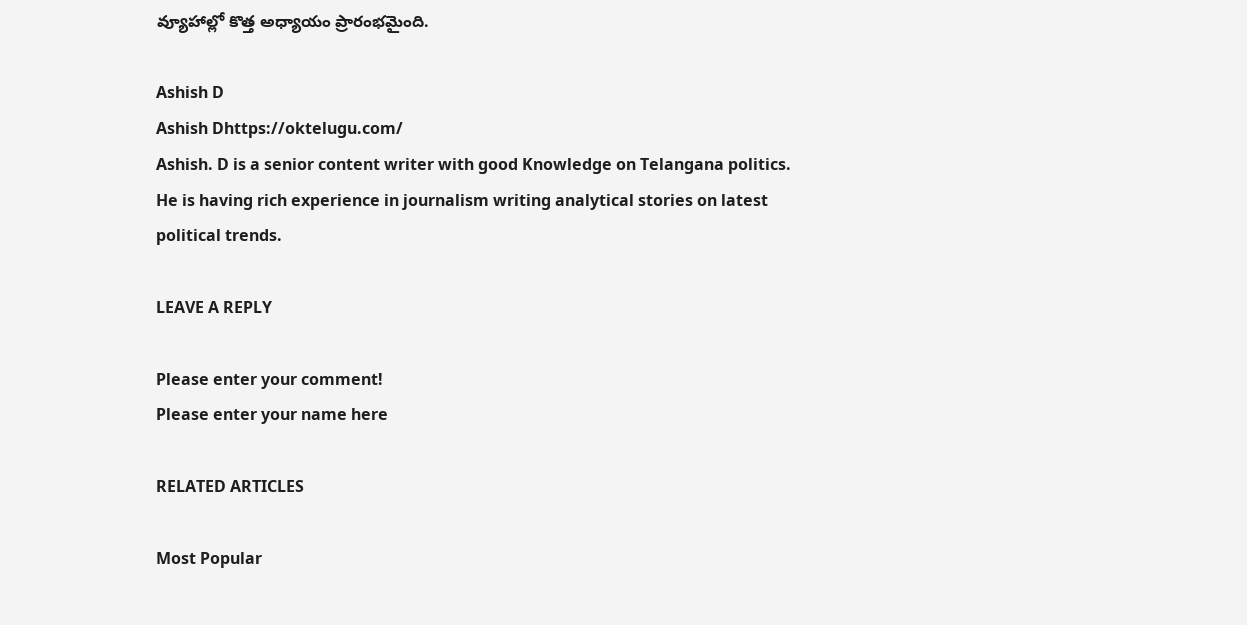వ్యూహాల్లో కొత్త అధ్యాయం ప్రారంభమైంది.

Ashish D
Ashish Dhttps://oktelugu.com/
Ashish. D is a senior content writer with good Knowledge on Telangana politics. He is having rich experience in journalism writing analytical stories on latest political trends.

LEAVE A REPLY

Please enter your comment!
Please enter your name here

RELATED ARTICLES

Most Popular